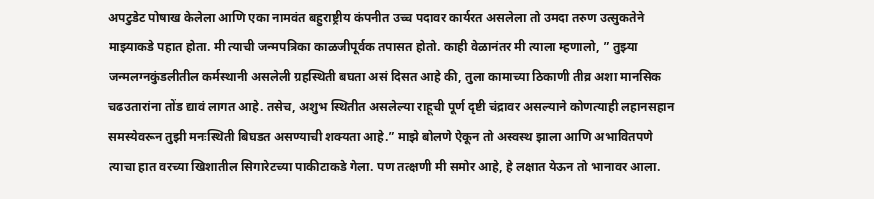अपटुडेट पोषाख केलेला आणि एका नामवंत बहुराष्ट्रीय कंपनीत उच्च पदावर कार्यरत असलेला तो उमदा तरुण उत्सुकतेने माझ्याकडे पहात होता. मी त्याची जन्मपत्रिका काळजीपूर्वक तपासत होतो. काही वेळानंतर मी त्याला म्हणालो, ” तुझ्या जन्मलग्नकुंडलीतील कर्मस्थानी असलेली ग्रहस्थिती बघता असं दिसत आहे की, तुला कामाच्या ठिकाणी तीव्र अशा मानसिक चढउतारांना तोंड द्यावं लागत आहे. तसेच, अशुभ स्थितीत असलेल्या राहूची पूर्ण दृष्टी चंद्रावर असल्याने कोणत्याही लहानसहान समस्येवरून तुझी मनःस्थिती बिघडत असण्याची शक्यता आहे.” माझे बोलणे ऐकून तो अस्वस्थ झाला आणि अभावितपणे त्याचा हात वरच्या खिशातील सिगारेटच्या पाकीटाकडे गेला. पण तत्क्षणी मी समोर आहे, हे लक्षात येऊन तो भानावर आला.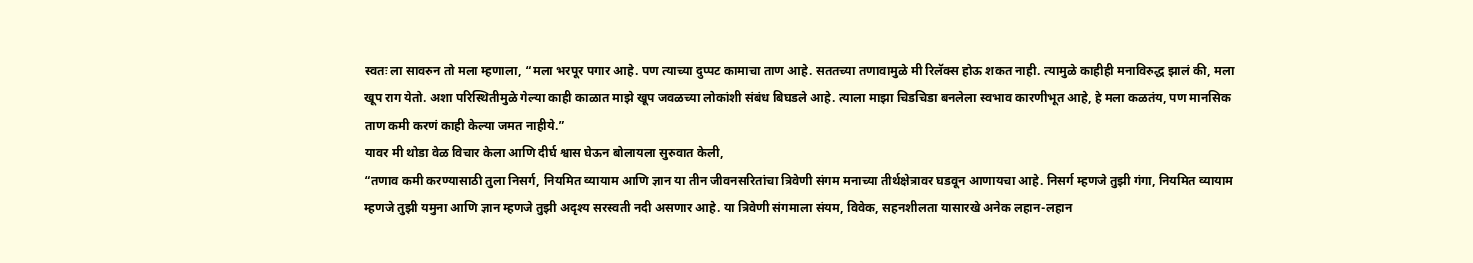स्वतः ला सावरुन तो मला म्हणाला, “मला भरपूर पगार आहे. पण त्याच्या दुप्पट कामाचा ताण आहे. सततच्या तणावामुळे मी रिलॅक्स होऊ शकत नाही. त्यामुळे काहीही मनाविरुद्ध झालं की, मला खूप राग येतो. अशा परिस्थितीमुळे गेल्या काही काळात माझे खूप जवळच्या लोकांशी संबंध बिघडले आहे. त्याला माझा चिडचिडा बनलेला स्वभाव कारणीभूत आहे, हे मला कळतंय, पण मानसिक ताण कमी करणं काही केल्या जमत नाहीये.”
यावर मी थोडा वेळ विचार केला आणि दीर्घ श्वास घेऊन बोलायला सुरुवात केली,
“तणाव कमी करण्यासाठी तुला निसर्ग, नियमित व्यायाम आणि ज्ञान या तीन जीवनसरितांचा त्रिवेणी संगम मनाच्या तीर्थक्षेत्रावर घडवून आणायचा आहे. निसर्ग म्हणजे तुझी गंगा, नियमित व्यायाम म्हणजे तुझी यमुना आणि ज्ञान म्हणजे तुझी अदृश्य सरस्वती नदी असणार आहे. या त्रिवेणी संगमाला संयम, विवेक, सहनशीलता यासारखे अनेक लहान-लहान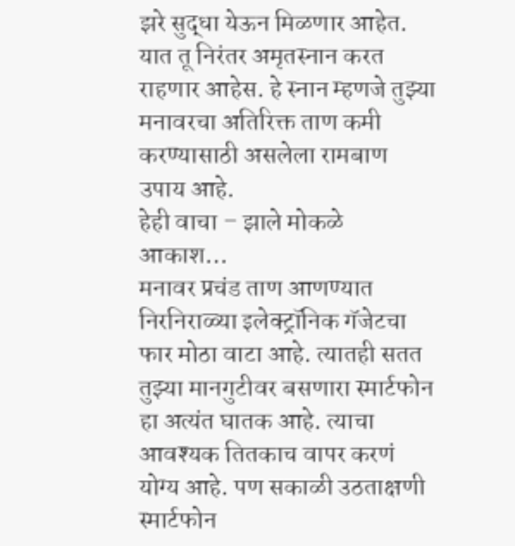झरे सुद्धा येऊन मिळणार आहेत. यात तू निरंतर अमृतस्नान करत राहणार आहेस. हे स्नान म्हणजे तुझ्या मनावरचा अतिरिक्त ताण कमी करण्यासाठी असलेला रामबाण उपाय आहे.
हेही वाचा – झाले मोकळे आकाश…
मनावर प्रचंड ताण आणण्यात निरनिराळ्या इलेक्ट्रॉनिक गॅजेटचा फार मोठा वाटा आहे. त्यातही सतत तुझ्या मानगुटीवर बसणारा स्मार्टफोन हा अत्यंत घातक आहे. त्याचा आवश्यक तितकाच वापर करणं योग्य आहे. पण सकाळी उठताक्षणी स्मार्टफोन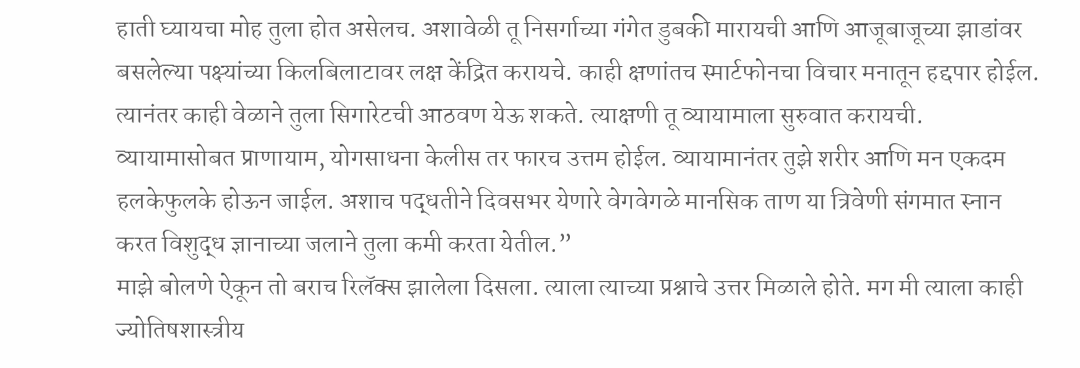हाती घ्यायचा मोह तुला होत असेलच. अशावेळी तू निसर्गाच्या गंगेत डुबकी मारायची आणि आजूबाजूच्या झाडांवर बसलेल्या पक्ष्यांच्या किलबिलाटावर लक्ष केंद्रित करायचे. काही क्षणांतच स्मार्टफोनचा विचार मनातून हद्दपार होईल. त्यानंतर काही वेळाने तुला सिगारेटची आठवण येऊ शकते. त्याक्षणी तू व्यायामाला सुरुवात करायची. व्यायामासोबत प्राणायाम, योगसाधना केलीस तर फारच उत्तम होईल. व्यायामानंतर तुझे शरीर आणि मन एकदम हलकेफुलके होऊन जाईल. अशाच पद्धतीने दिवसभर येणारे वेगवेगळे मानसिक ताण या त्रिवेणी संगमात स्नान करत विशुद्ध ज्ञानाच्या जलाने तुला कमी करता येतील.”
माझे बोलणे ऐकून तो बराच रिलॅक्स झालेला दिसला. त्याला त्याच्या प्रश्नाचे उत्तर मिळाले होते. मग मी त्याला काही ज्योतिषशास्त्रीय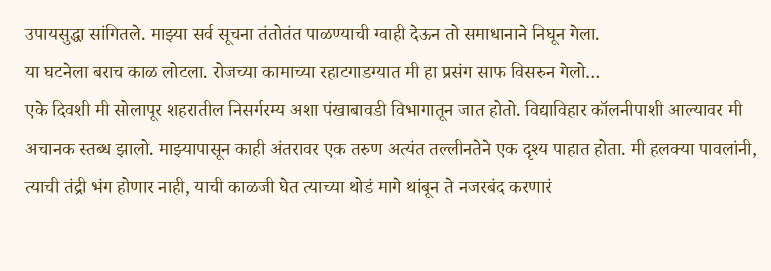उपायसुद्धा सांगितले. माझ्या सर्व सूचना तंतोतंत पाळण्याची ग्वाही देऊन तो समाधानाने निघून गेला.
या घटनेला बराच काळ लोटला. रोजच्या कामाच्या रहाटगाडग्यात मी हा प्रसंग साफ विसरुन गेलो…
एके दिवशी मी सोलापूर शहरातील निसर्गरम्य अशा पंखाबावडी विभागातून जात होतो. विद्याविहार कॉलनीपाशी आल्यावर मी अचानक स्तब्ध झालो. माझ्यापासून काही अंतरावर एक तरुण अत्यंत तल्लीनतेने एक दृश्य पाहात होता. मी हलक्या पावलांनी, त्याची तंद्री भंग होणार नाही, याची काळजी घेत त्याच्या थोडं मागे थांबून ते नजरबंद करणारं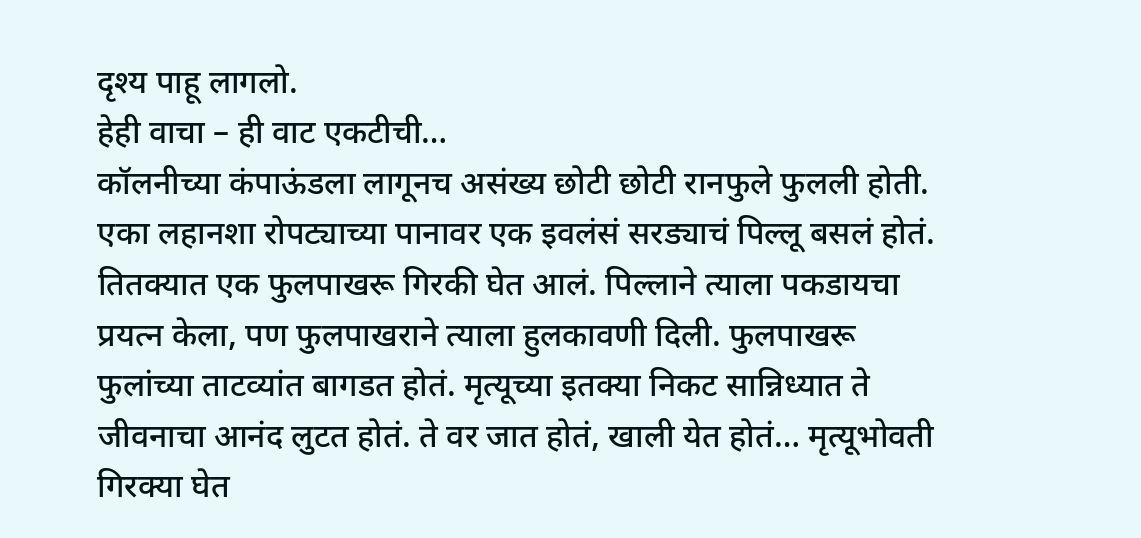दृश्य पाहू लागलो.
हेही वाचा – ही वाट एकटीची…
कॉलनीच्या कंपाऊंडला लागूनच असंख्य छोटी छोटी रानफुले फुलली होती. एका लहानशा रोपट्याच्या पानावर एक इवलंसं सरड्याचं पिल्लू बसलं होतं. तितक्यात एक फुलपाखरू गिरकी घेत आलं. पिल्लाने त्याला पकडायचा प्रयत्न केला, पण फुलपाखराने त्याला हुलकावणी दिली. फुलपाखरू फुलांच्या ताटव्यांत बागडत होतं. मृत्यूच्या इतक्या निकट सान्निध्यात ते जीवनाचा आनंद लुटत होतं. ते वर जात होतं, खाली येत होतं… मृत्यूभोवती गिरक्या घेत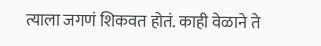त्याला जगणं शिकवत होतं. काही वेळाने ते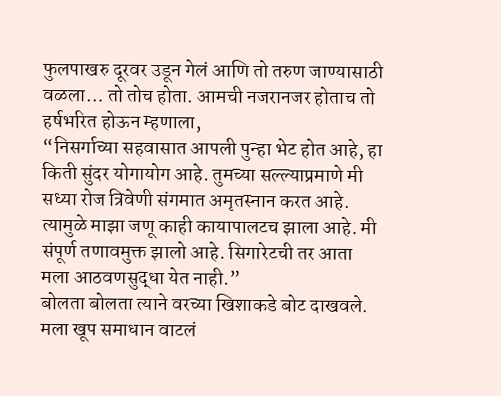फुलपाखरु दूरवर उडून गेलं आणि तो तरुण जाण्यासाठी वळला… तो तोच होता. आमची नजरानजर होताच तो हर्षभरित होऊन म्हणाला,
“निसर्गाच्या सहवासात आपली पुन्हा भेट होत आहे, हा किती सुंदर योगायोग आहे. तुमच्या सल्ल्याप्रमाणे मी सध्या रोज त्रिवेणी संगमात अमृतस्नान करत आहे. त्यामुळे माझा जणू काही कायापालटच झाला आहे. मी संपूर्ण तणावमुक्त झालो आहे. सिगारेटची तर आता मला आठवणसुद्धा येत नाही.”
बोलता बोलता त्याने वरच्या खिशाकडे बोट दाखवले. मला खूप समाधान वाटलं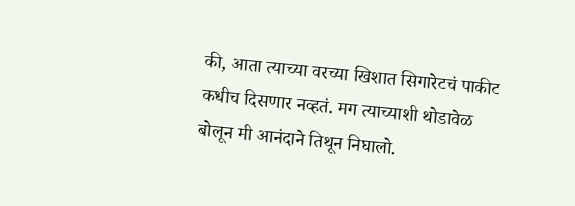की, आता त्याच्या वरच्या खिशात सिगारेटचं पाकीट कधीच दिसणार नव्हतं. मग त्याच्याशी थोडावेळ बोलून मी आनंदाने तिथून निघालो.